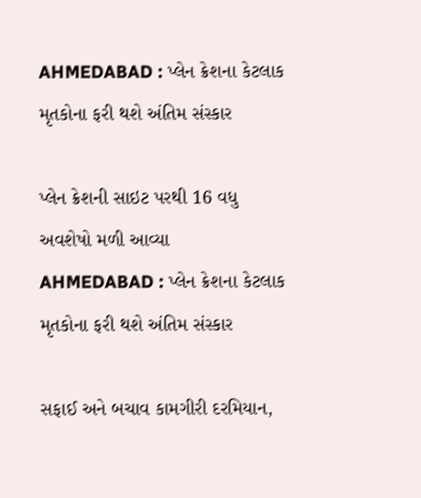AHMEDABAD : પ્લેન ક્રેશના કેટલાક મૃતકોના ફરી થશે અંતિમ સંસ્કાર

પ્લેન ક્રેશની સાઇટ પરથી 16 વધુ અવશેષો મળી આવ્યા
AHMEDABAD : પ્લેન ક્રેશના કેટલાક મૃતકોના ફરી થશે અંતિમ સંસ્કાર

સફાઈ અને બચાવ કામગીરી દરમિયાન,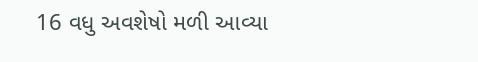16 વધુ અવશેષો મળી આવ્યા